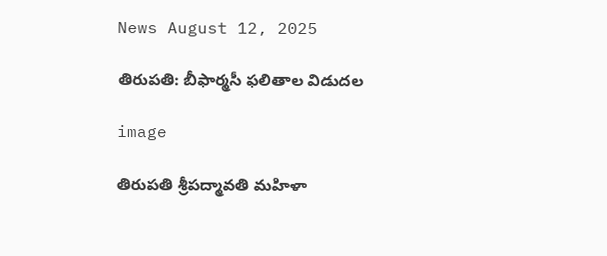News August 12, 2025

తిరుపతి: బీఫార్మసీ ఫలితాల విడుదల

image

తిరుపతి శ్రీపద్మావతి మహిళా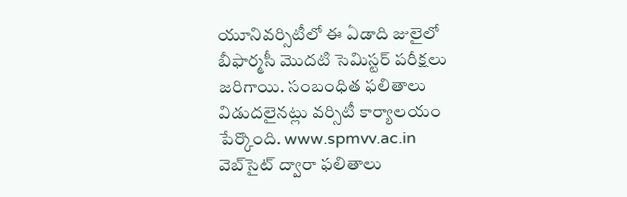యూనివర్సిటీలో ఈ ఏడాది జులైలో బీఫార్మసీ మొదటి సెమిస్టర్ పరీక్షలు జరిగాయి. సంబంధిత ఫలితాలు విడుదలైనట్లు వర్సిటీ కార్యాలయం పేర్కొంది. www.spmvv.ac.in వెబ్‌సైట్ ద్వారా ఫలితాలు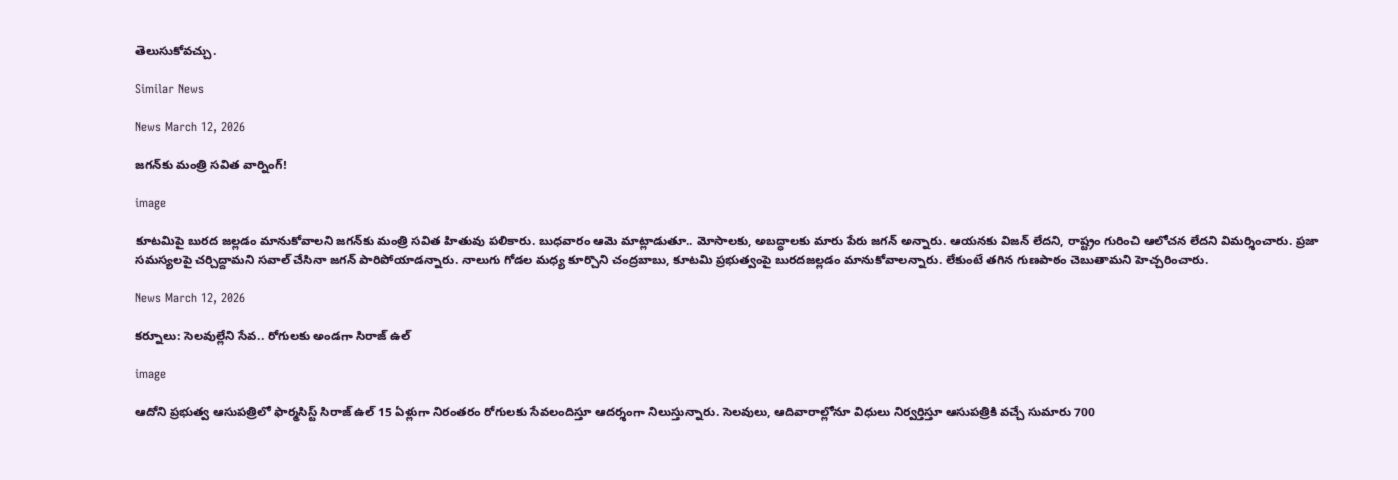తెలుసుకోవచ్చు.

Similar News

News March 12, 2026

జగన్‌కు మంత్రి సవిత వార్నింగ్!

image

కూటమిపై బురద జల్లడం మానుకోవాలని జగన్‌కు మంత్రి సవిత హితువు పలికారు. బుధవారం ఆమె మాట్లాడుతూ.. మోసాలకు, అబద్ధాలకు మారు పేరు జగన్ అన్నారు. ఆయనకు విజన్ లేదని, రాష్ట్రం గురించి ఆలోచన లేదని విమర్శించారు. ప్రజా సమస్యలపై చర్చిద్దామని సవాల్ చేసినా జగన్ పారిపోయాడన్నారు. నాలుగు గోడల మధ్య కూర్చొని చంద్రబాబు, కూటమి ప్రభుత్వంపై బురదజల్లడం మానుకోవాలన్నారు. లేకుంటే తగిన గుణపాఠం చెబుతామని హెచ్చరించారు.

News March 12, 2026

కర్నూలు: సెలవుల్లేని సేవ.. రోగులకు అండగా సిరాజ్ ఉల్

image

ఆదోని ప్రభుత్వ ఆసుపత్రిలో ఫార్మసిస్ట్ సిరాజ్ ఉల్ 15 ఏళ్లుగా నిరంతరం రోగులకు సేవలందిస్తూ ఆదర్శంగా నిలుస్తున్నారు. సెలవులు, ఆదివారాల్లోనూ విధులు నిర్వర్తిస్తూ ఆసుపత్రికి వచ్చే సుమారు 700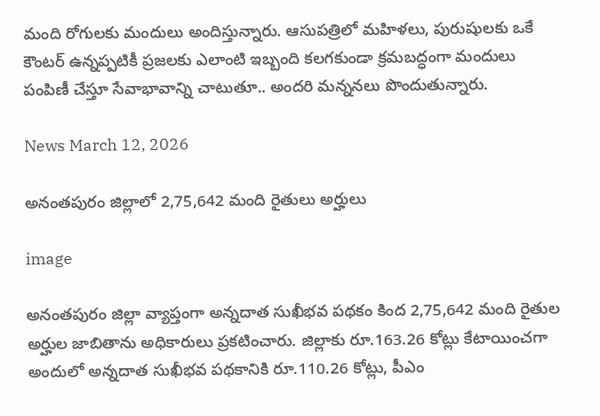మంది రోగులకు మందులు అందిస్తున్నారు. ఆసుపత్రిలో మహిళలు, పురుషులకు ఒకే కౌంటర్ ఉన్నప్పటికీ ప్రజలకు ఎలాంటి ఇబ్బంది కలగకుండా క్రమబద్ధంగా మందులు పంపిణీ చేస్తూ సేవాభావాన్ని చాటుతూ.. అందరి మన్ననలు పొందుతున్నారు.

News March 12, 2026

అనంతపురం జిల్లాలో 2,75,642 మంది రైతులు అర్హులు

image

అనంతపురం జిల్లా వ్యాప్తంగా అన్నదాత సుఖీభవ పథకం కింద 2,75,642 మంది రైతుల అర్హుల జాబితాను అధికారులు ప్రకటించారు. జిల్లాకు రూ.163.26 కోట్లు కేటాయించగా అందులో అన్నదాత సుఖీభవ పథకానికి రూ.110.26 కోట్లు, పీఎం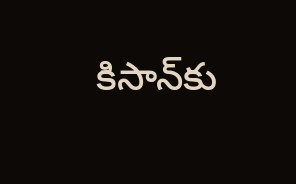కిసాన్‌కు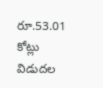రూ.53.01 కోట్లు విడుదల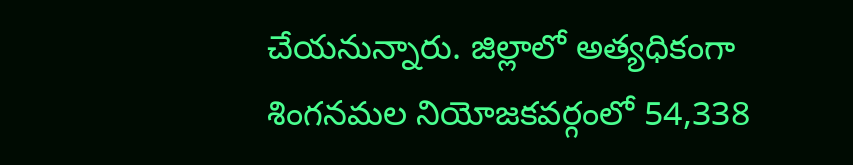చేయనున్నారు. జిల్లాలో అత్యధికంగా శింగనమల నియోజకవర్గంలో 54,338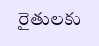రైతులకు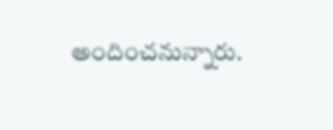అందించనున్నారు.